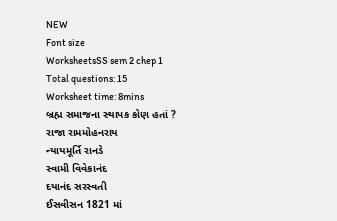NEW
Font size
WorksheetsSS sem 2 chep 1
Total questions: 15
Worksheet time: 8mins
બ્રહ્મ સમાજના સ્થાપક કોણ હતાં ?
રાજા રામમોહનરાય
ન્યાયમૂર્તિ રાનડે
સ્વામી વિવેકાનંદ
દયાનંદ સરસ્વતી
ઈસવીસન 1821 માં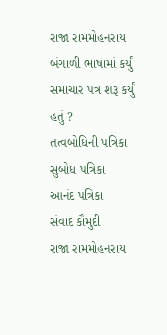રાજા રામમોહનરાય બંગાળી ભાષામાં કર્યું સમાચાર પત્ર શરૂ કર્યું હતું ?
તત્વબોધિની પત્રિકા
સુબોધ પત્રિકા
આનંદ પત્રિકા
સંવાદ કૌમુદી
રાજા રામમોહનરાય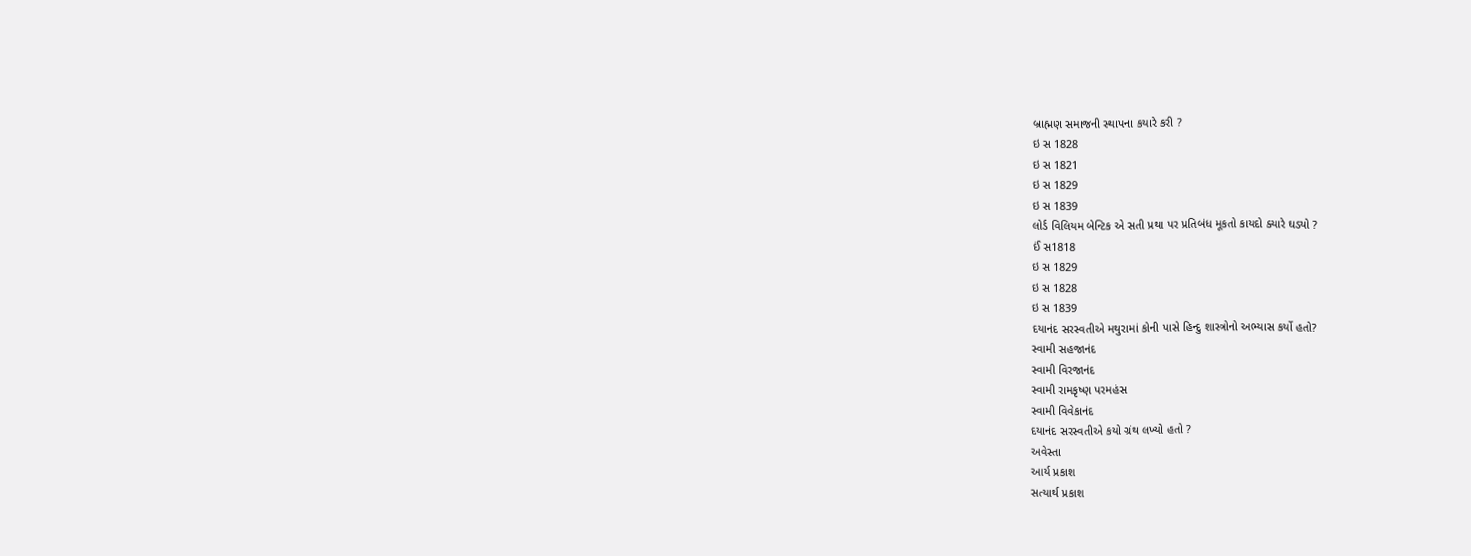બ્રાહ્મણ સમાજની સ્થાપના કયારે કરી ?
ઇ સ 1828
ઇ સ 1821
ઇ સ 1829
ઇ સ 1839
લોર્ડ વિલિયમ બેન્ટિક એ સતી પ્રથા પર પ્રતિબંધ મૂકતો કાયદો ક્યારે ઘડ્યો ?
ઈં સ1818
ઇ સ 1829
ઇ સ 1828
ઇ સ 1839
દયાનંદ સરસ્વતીએ મથુરામાં કોની પાસે હિન્દુ શાસ્ત્રોનો અભ્યાસ કર્યો હતો?
સ્વામી સહજાનંદ
સ્વામી વિરજાનંદ
સ્વામી રામકૃષ્ણ પરમહંસ
સ્વામી વિવેકાનંદ
દયાનંદ સરસ્વતીએ કયો ગ્રંથ લખ્યો હતો ?
અવેસ્તા
આર્ય પ્રકાશ
સત્યાર્થ પ્રકાશ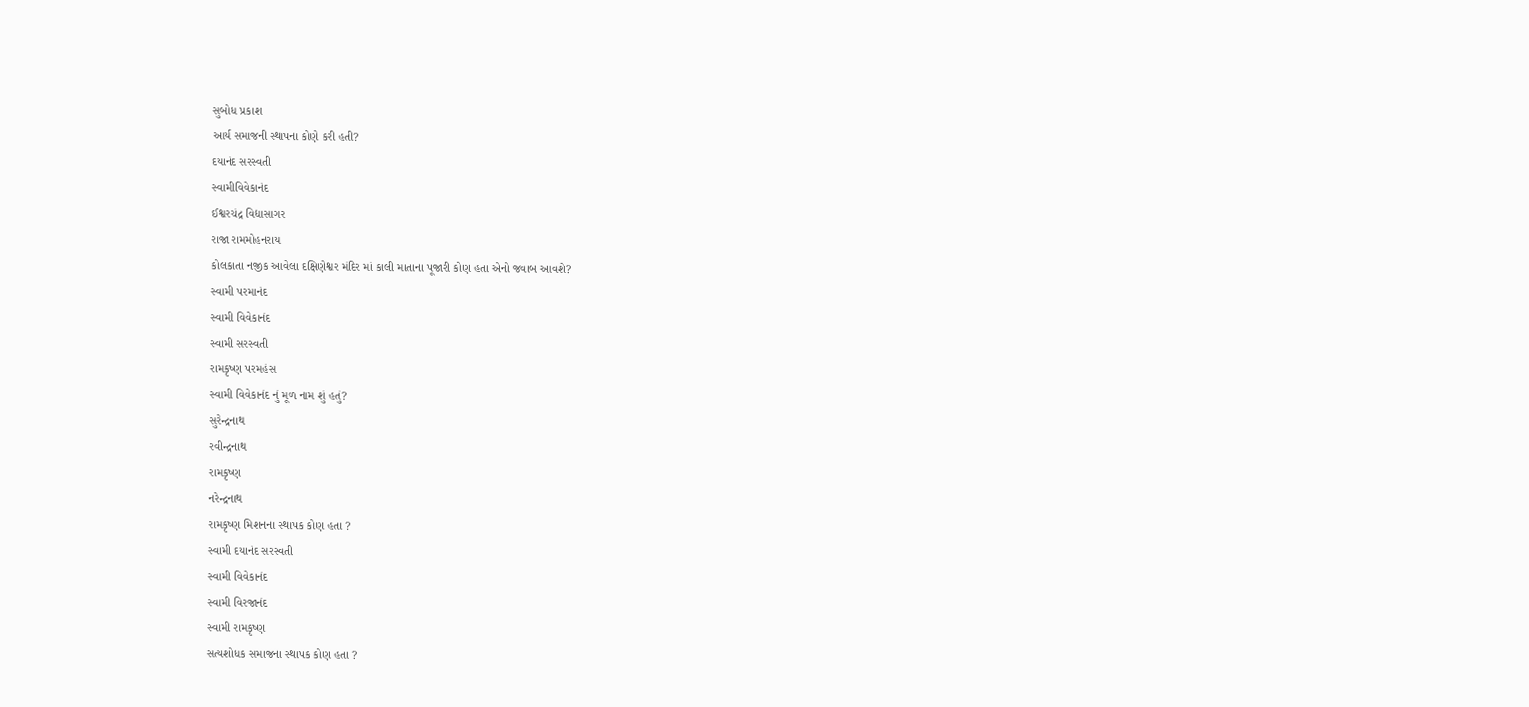સુબોધ પ્રકાશ
આર્ય સમાજની સ્થાપના કોણે કરી હતી?
દયાનંદ સરસ્વતી
સ્વામીવિવેકાનંદ
ઈશ્વરચંદ્ર વિદ્યાસાગર
રાજા રામમોહનરાય
કોલકાતા નજીક આવેલા દક્ષિણેશ્વર મંદિર માં કાલી માતાના પૂજારી કોણ હતા એનો જવાબ આવશે?
સ્વામી પરમાનંદ
સ્વામી વિવેકાનંદ
સ્વામી સરસ્વતી
રામકૃષ્ણ પરમહંસ
સ્વામી વિવેકાનંદ નું મૂળ નામ શું હતું?
સુરેન્દ્રનાથ
રવીન્દ્રનાથ
રામકૃષ્ણ
નરેન્દ્રનાથ
રામકૃષ્ણ મિશનના સ્થાપક કોણ હતા ?
સ્વામી દયાનંદ સરસ્વતી
સ્વામી વિવેકાનંદ
સ્વામી વિરજાનંદ
સ્વામી રામકૃષ્ણ
સત્યશોધક સમાજના સ્થાપક કોણ હતા ?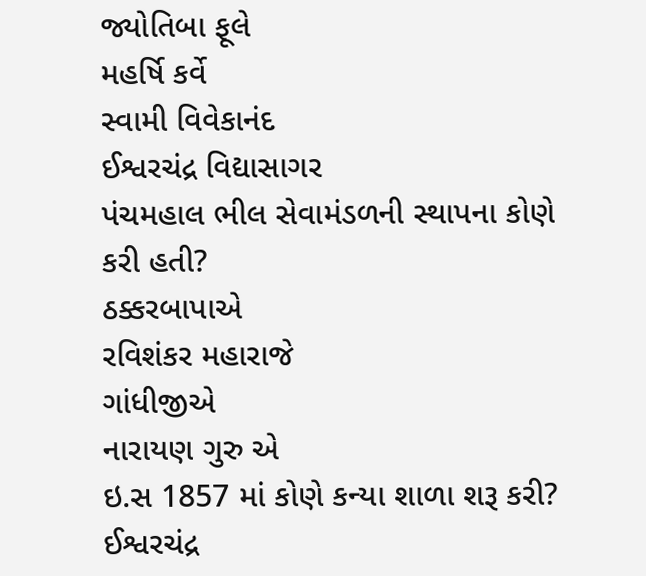જ્યોતિબા ફૂલે
મહર્ષિ કર્વે
સ્વામી વિવેકાનંદ
ઈશ્વરચંદ્ર વિદ્યાસાગર
પંચમહાલ ભીલ સેવામંડળની સ્થાપના કોણે કરી હતી?
ઠક્કરબાપાએ
રવિશંકર મહારાજે
ગાંધીજીએ
નારાયણ ગુરુ એ
ઇ.સ 1857 માં કોણે કન્યા શાળા શરૂ કરી?
ઈશ્વરચંદ્ર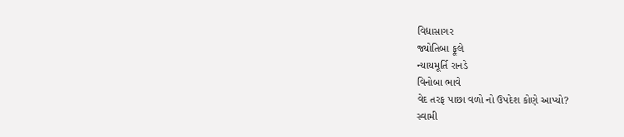વિદ્યાસાગર
જ્યોતિબા ફૂલે
ન્યાયમૂર્તિ રાનડે
વિનોબા ભાવે
વેદ તરફ પાછા વળો નો ઉપદેશ કોણે આપ્યો?
સ્વામી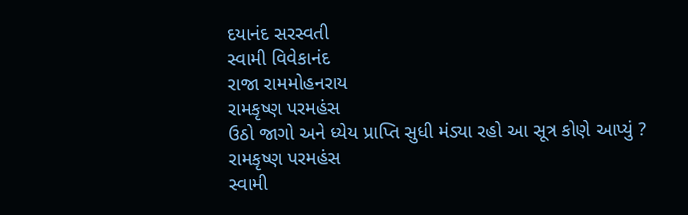દયાનંદ સરસ્વતી
સ્વામી વિવેકાનંદ
રાજા રામમોહનરાય
રામકૃષ્ણ પરમહંસ
ઉઠો જાગો અને ધ્યેય પ્રાપ્તિ સુધી મંડ્યા રહો આ સૂત્ર કોણે આપ્યું ?
રામકૃષ્ણ પરમહંસ
સ્વામી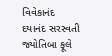વિવેકાનંદ
દયાનંદ સરસ્વતી
જ્યોતિબા ફૂલે